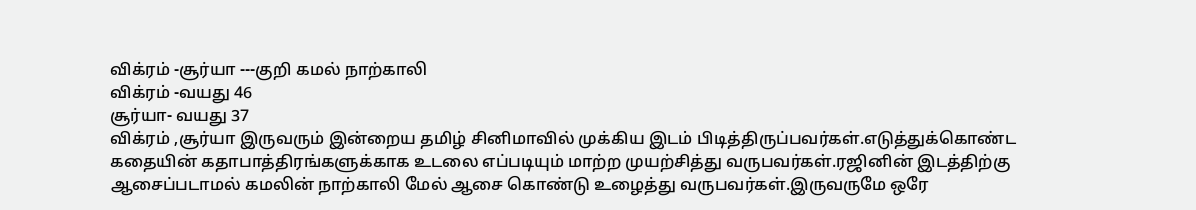விக்ரம் -சூர்யா ---குறி கமல் நாற்காலி
விக்ரம் -வயது 46
சூர்யா- வயது 37
விக்ரம் ,சூர்யா இருவரும் இன்றைய தமிழ் சினிமாவில் முக்கிய இடம் பிடித்திருப்பவர்கள்.எடுத்துக்கொண்ட கதையின் கதாபாத்திரங்களுக்காக உடலை எப்படியும் மாற்ற முயற்சித்து வருபவர்கள்.ரஜினின் இடத்திற்கு ஆசைப்படாமல் கமலின் நாற்காலி மேல் ஆசை கொண்டு உழைத்து வருபவர்கள்.இருவருமே ஒரே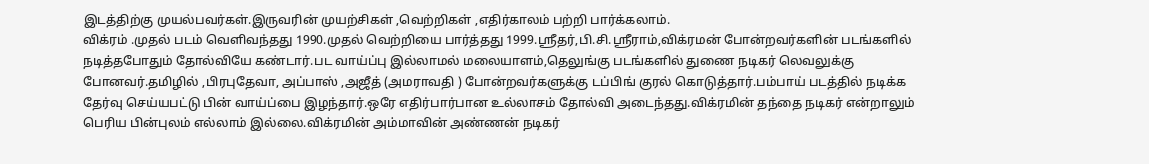இடத்திற்கு முயல்பவர்கள்.இருவரின் முயற்சிகள் ,வெற்றிகள் ,எதிர்காலம் பற்றி பார்க்கலாம்.
விக்ரம் .முதல் படம் வெளிவந்தது 1990.முதல் வெற்றியை பார்த்தது 1999.ஸ்ரீதர்,பி.சி.ஸ்ரீராம்,விக்ரமன் போன்றவர்களின் படங்களில் நடித்தபோதும் தோல்வியே கண்டார்.பட வாய்ப்பு இல்லாமல் மலையாளம்,தெலுங்கு படங்களில் துணை நடிகர் லெவலுக்கு போனவர்.தமிழில் ,பிரபுதேவா, அப்பாஸ் ,அஜீத் (அமராவதி ) போன்றவர்களுக்கு டப்பிங் குரல் கொடுத்தார்.பம்பாய் படத்தில் நடிக்க தேர்வு செய்யபட்டு பின் வாய்ப்பை இழந்தார்.ஒரே எதிர்பார்பான உல்லாசம் தோல்வி அடைந்தது.விக்ரமின் தந்தை நடிகர் என்றாலும் பெரிய பின்புலம் எல்லாம் இல்லை.விக்ரமின் அம்மாவின் அண்ணன் நடிகர்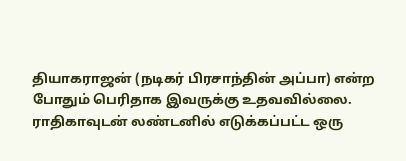தியாகராஜன் (நடிகர் பிரசாந்தின் அப்பா) என்ற போதும் பெரிதாக இவருக்கு உதவவில்லை.
ராதிகாவுடன் லண்டனில் எடுக்கப்பட்ட ஒரு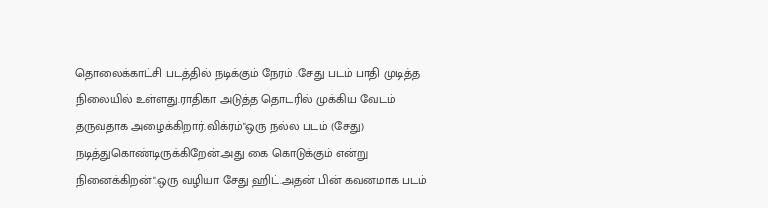தொலைக்காட்சி படத்தில் நடிக்கும் நேரம் .சேது படம் பாதி முடித்த நிலையில் உள்ளது.ராதிகா அடுத்த தொடரில் முக்கிய வேடம் தருவதாக அழைக்கிறார்.விக்ரம்"ஒரு நல்ல படம் (சேது) நடித்துகொண்டிருக்கிறேன்.அது கை கொடுக்கும் என்று நினைக்கிறன்".ஒரு வழியா சேது ஹிட்.அதன் பின் கவனமாக படம்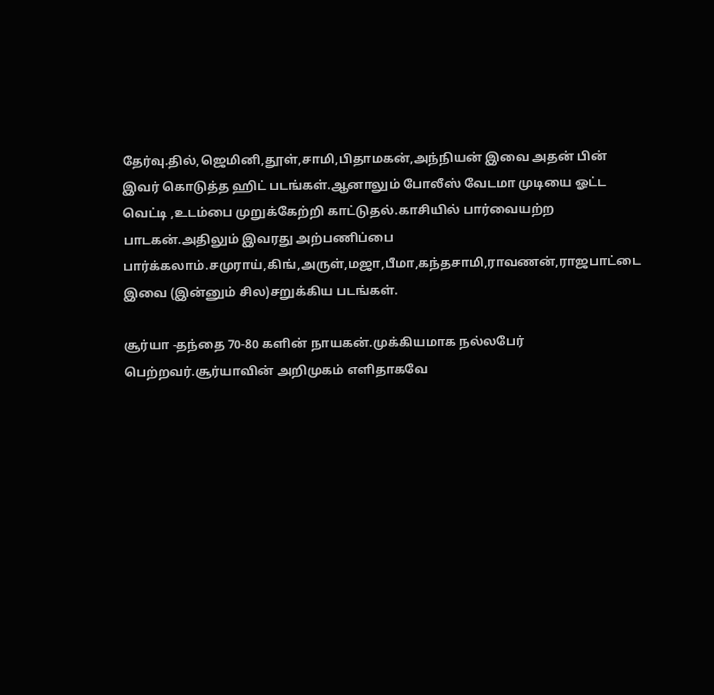தேர்வு.தில்,ஜெமினி,தூள்,சாமி,பிதாமகன்,அந்நியன் இவை அதன் பின் இவர் கொடுத்த ஹிட் படங்கள்.ஆனாலும் போலீஸ் வேடமா முடியை ஓட்ட வெட்டி ,உடம்பை முறுக்கேற்றி காட்டுதல்.காசியில் பார்வையற்ற பாடகன்.அதிலும் இவரது அற்பணிப்பை பார்க்கலாம்.சமுராய்,கிங்,அருள்,மஜா,பீமா,கந்தசாமி,ராவணன்,ராஜபாட்டை இவை (இன்னும் சில)சறுக்கிய படங்கள்.

சூர்யா -தந்தை 70-80 களின் நாயகன்.முக்கியமாக நல்லபேர் பெற்றவர்.சூர்யாவின் அறிமுகம் எளிதாகவே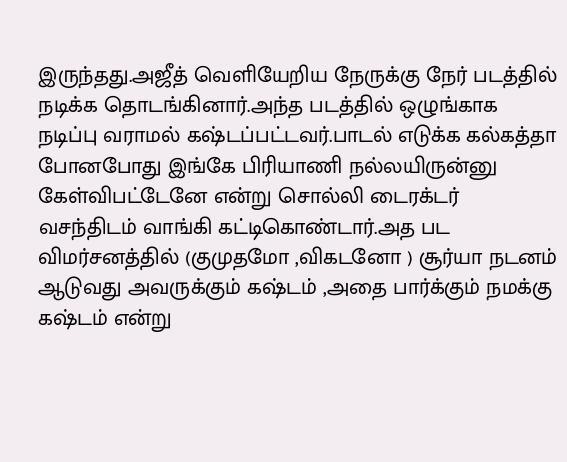இருந்தது.அஜீத் வெளியேறிய நேருக்கு நேர் படத்தில் நடிக்க தொடங்கினார்.அந்த படத்தில் ஒழுங்காக நடிப்பு வராமல் கஷ்டப்பட்டவர்.பாடல் எடுக்க கல்கத்தா போனபோது இங்கே பிரியாணி நல்லயிருன்னு கேள்விபட்டேனே என்று சொல்லி டைரக்டர் வசந்திடம் வாங்கி கட்டிகொண்டார்.அத பட விமர்சனத்தில் (குமுதமோ ,விகடனோ ) சூர்யா நடனம் ஆடுவது அவருக்கும் கஷ்டம் ,அதை பார்க்கும் நமக்கு கஷ்டம் என்று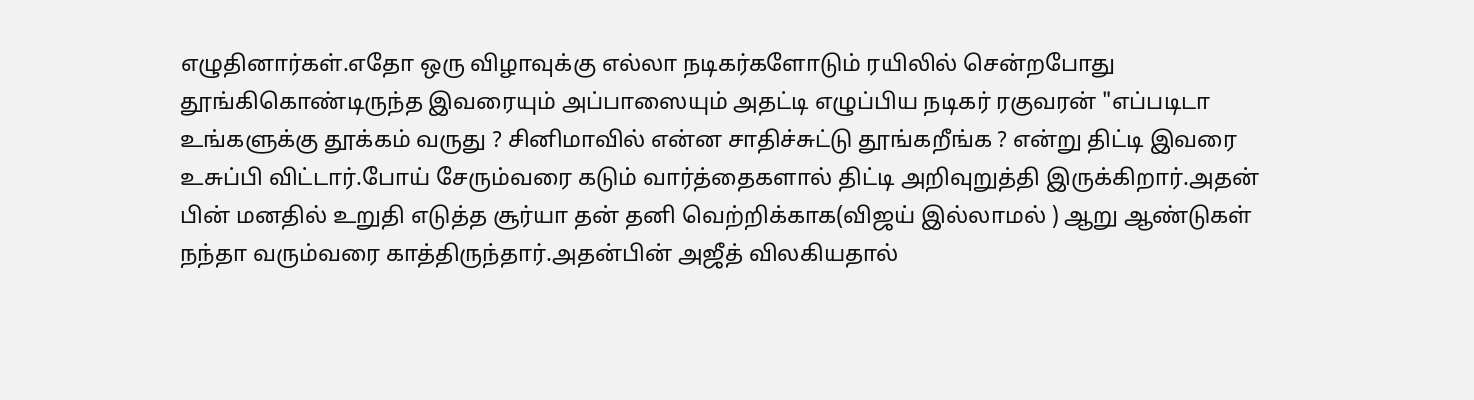எழுதினார்கள்.எதோ ஒரு விழாவுக்கு எல்லா நடிகர்களோடும் ரயிலில் சென்றபோது தூங்கிகொண்டிருந்த இவரையும் அப்பாஸையும் அதட்டி எழுப்பிய நடிகர் ரகுவரன் "எப்படிடா உங்களுக்கு தூக்கம் வருது ? சினிமாவில் என்ன சாதிச்சுட்டு தூங்கறீங்க ? என்று திட்டி இவரை உசுப்பி விட்டார்.போய் சேரும்வரை கடும் வார்த்தைகளால் திட்டி அறிவுறுத்தி இருக்கிறார்.அதன் பின் மனதில் உறுதி எடுத்த சூர்யா தன் தனி வெற்றிக்காக(விஜய் இல்லாமல் ) ஆறு ஆண்டுகள் நந்தா வரும்வரை காத்திருந்தார்.அதன்பின் அஜீத் விலகியதால்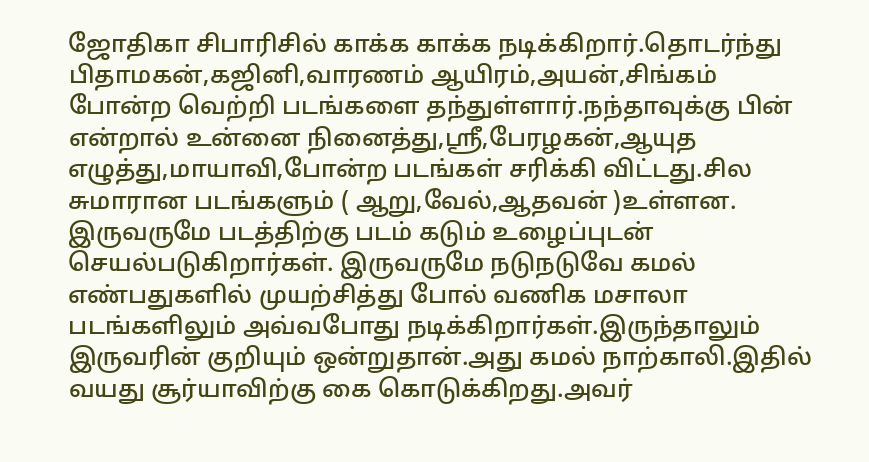ஜோதிகா சிபாரிசில் காக்க காக்க நடிக்கிறார்.தொடர்ந்து பிதாமகன்,கஜினி,வாரணம் ஆயிரம்,அயன்,சிங்கம் போன்ற வெற்றி படங்களை தந்துள்ளார்.நந்தாவுக்கு பின் என்றால் உன்னை நினைத்து,ஸ்ரீ,பேரழகன்,ஆயுத எழுத்து,மாயாவி,போன்ற படங்கள் சரிக்கி விட்டது.சில சுமாரான படங்களும் ( ஆறு,வேல்,ஆதவன் )உள்ளன.
இருவருமே படத்திற்கு படம் கடும் உழைப்புடன் செயல்படுகிறார்கள். இருவருமே நடுநடுவே கமல் எண்பதுகளில் முயற்சித்து போல் வணிக மசாலா படங்களிலும் அவ்வபோது நடிக்கிறார்கள்.இருந்தாலும் இருவரின் குறியும் ஒன்றுதான்.அது கமல் நாற்காலி.இதில் வயது சூர்யாவிற்கு கை கொடுக்கிறது.அவர்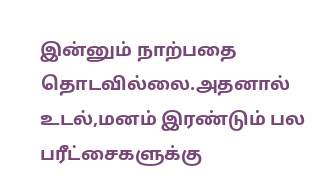இன்னும் நாற்பதை தொடவில்லை.அதனால் உடல்,மனம் இரண்டும் பல பரீட்சைகளுக்கு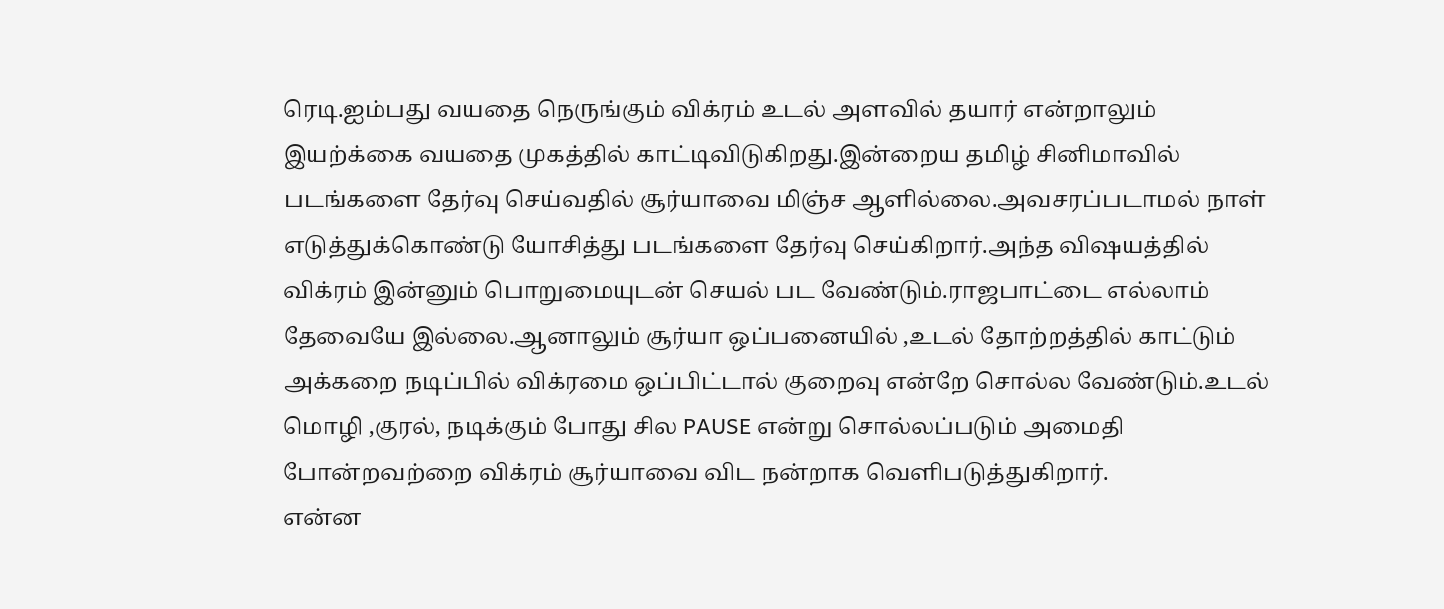ரெடி.ஐம்பது வயதை நெருங்கும் விக்ரம் உடல் அளவில் தயார் என்றாலும் இயற்க்கை வயதை முகத்தில் காட்டிவிடுகிறது.இன்றைய தமிழ் சினிமாவில் படங்களை தேர்வு செய்வதில் சூர்யாவை மிஞ்ச ஆளில்லை.அவசரப்படாமல் நாள் எடுத்துக்கொண்டு யோசித்து படங்களை தேர்வு செய்கிறார்.அந்த விஷயத்தில் விக்ரம் இன்னும் பொறுமையுடன் செயல் பட வேண்டும்.ராஜபாட்டை எல்லாம் தேவையே இல்லை.ஆனாலும் சூர்யா ஒப்பனையில் ,உடல் தோற்றத்தில் காட்டும் அக்கறை நடிப்பில் விக்ரமை ஒப்பிட்டால் குறைவு என்றே சொல்ல வேண்டும்.உடல் மொழி ,குரல், நடிக்கும் போது சில PAUSE என்று சொல்லப்படும் அமைதி போன்றவற்றை விக்ரம் சூர்யாவை விட நன்றாக வெளிபடுத்துகிறார்.
என்ன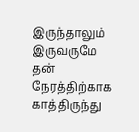இருந்தாலும் இருவருமே தன் நேரத்திற்காக காத்திருந்து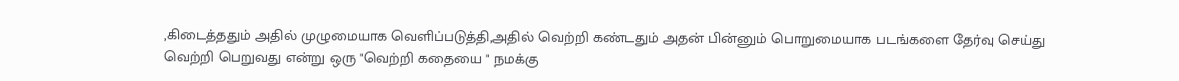,கிடைத்ததும் அதில் முழுமையாக வெளிப்படுத்தி,அதில் வெற்றி கண்டதும் அதன் பின்னும் பொறுமையாக படங்களை தேர்வு செய்து வெற்றி பெறுவது என்று ஒரு "வெற்றி கதையை " நமக்கு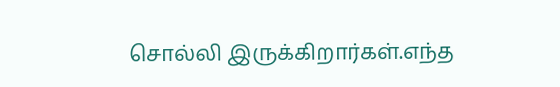சொல்லி இருக்கிறார்கள்.எந்த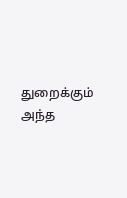துறைக்கும் அந்த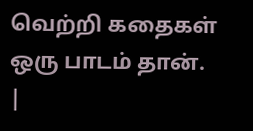வெற்றி கதைகள் ஒரு பாடம் தான்.
|